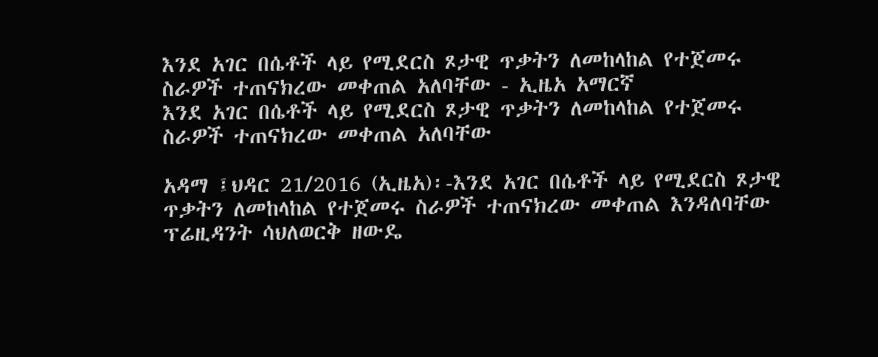እንደ አገር በሴቶች ላይ የሚደርስ ጾታዊ ጥቃትን ለመከላከል የተጀመሩ ስራዎች ተጠናክረው መቀጠል አለባቸው - ኢዜአ አማርኛ
እንደ አገር በሴቶች ላይ የሚደርስ ጾታዊ ጥቃትን ለመከላከል የተጀመሩ ስራዎች ተጠናክረው መቀጠል አለባቸው

አዳማ ፤ህዳር 21/2016 (ኢዜአ)፡-እንደ አገር በሴቶች ላይ የሚደርስ ጾታዊ ጥቃትን ለመከላከል የተጀመሩ ስራዎች ተጠናክረው መቀጠል እንዳለባቸው ፕሬዚዳንት ሳህለወርቅ ዘውዴ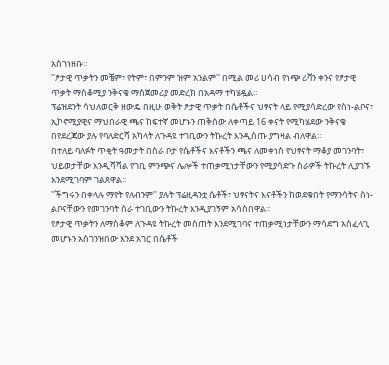አስገነዘቡ።
''ፆታዊ ጥቃትን መቼም፣ የትም፣ በምንም ዝም አንልም'' በሚል መሪ ሀሳብ የነጭ ሪቫን ቀንና የፆታዊ ጥቃት ማስቆሚያ ንቅናቄ ማስጀመሪያ መድረክ በአዳማ ተካሄዷል።
ፕሬዝደንት ሳህለወርቅ ዘውዴ በዚሁ ወቅት ፆታዊ ጥቃት በሴቶችና ህፃናት ላይ የሚያሳድረው የስነ-ልቦና፣ ኢኮኖሚያዊና ማህበራዊ ጫና ከፍተኛ መሆኑን ጠቅሰው ለቀጣይ 16 ቀናት የሚካሄደው ንቅናቄ በየደረጃው ያሉ የባለድርሻ አካላት ለጉዳዩ ተገቢውን ትኩረት እንዲሰጡ ያግዛል ብለዋል።
በተለይ ባለፉት ጥቂት ዓመታት በስራ ቦታ የሴቶችና እናቶችን ጫና ለመቀነስ የህፃናት ማቆያ መገንባት፣ ህይወታቸው እንዲሻሻል የገቢ ምንጭና ሌሎች ተጠቃሚነታቸውን የሚያሳድጉ ስራዎች ትኩረት ሊያገኙ እንደሚገባም ገልጸዋል።
''ችግሩን በቀላሉ ማየት የለብንም'' ያሉት ፕሬዚዳንቷ ሴቶች፣ ህፃናትና እናቶችን ከወደቁበት የማንሳትና ስነ-ልቦናቸውን የመገንባት ስራ ተገቢውን ትኩረት እንዲያገኝም አሳስበዋል።
የፆታዊ ጥቃትን ለማስቆም ለጉዳዩ ትኩረት መስጠት እንደሚገባና ተጠቃሚነታቸውን ማሳደግ አስፈላጊ መሆኑን አስገንዝበው እንደ አገር በሴቶች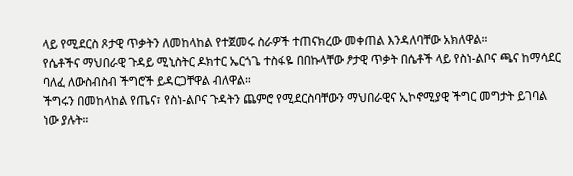ላይ የሚደርስ ጾታዊ ጥቃትን ለመከላከል የተጀመሩ ስራዎች ተጠናክረው መቀጠል እንዳለባቸው አክለዋል።
የሴቶችና ማህበራዊ ጉዳይ ሚኒስትር ዶክተር ኤርጎጌ ተስፋዬ በበኩላቸው ፆታዊ ጥቃት በሴቶች ላይ የስነ-ልቦና ጫና ከማሳደር ባለፈ ለውስብስብ ችግሮች ይዳርጋቸዋል ብለዋል።
ችግሩን በመከላከል የጤና፣ የስነ-ልቦና ጉዳትን ጨምሮ የሚደርስባቸውን ማህበራዊና ኢኮኖሚያዊ ችግር መግታት ይገባል ነው ያሉት።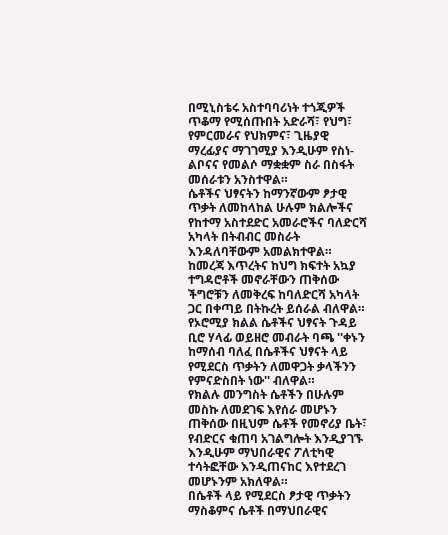በሚኒስቴሩ አስተባባሪነት ተጎጂዎች ጥቆማ የሚሰጡበት አድራሻ፣ የህግ፣ የምርመራና የህክምና፣ ጊዜያዊ ማረፊያና ማገገሚያ እንዲሁም የስነ-ልቦናና የመልሶ ማቋቋም ስራ በስፋት መሰራቱን አንስተዋል።
ሴቶችና ህፃናትን ከማንኛውም ፆታዊ ጥቃት ለመከላከል ሁሉም ክልሎችና የከተማ አስተደድር አመራሮችና ባለድርሻ አካላት በትብብር መስራት እንዳለባቸውም አመልክተዋል።
ከመረጃ እጥረትና ከህግ ክፍተት አኳያ ተግዳሮቶች መኖራቸውን ጠቅሰው ችግሮቹን ለመቅረፍ ከባለድርሻ አካላት ጋር በቀጣይ በትኩረት ይሰራል ብለዋል።
የኦሮሚያ ክልል ሴቶችና ህፃናት ጉዳይ ቢሮ ሃላፊ ወይዘሮ መብራት ባጫ ''ቀኑን ከማሰብ ባለፈ በሴቶችና ህፃናት ላይ የሚደርስ ጥቃትን ለመዋጋት ቃላችንን የምናድስበት ነው'' ብለዋል።
የክልሉ መንግስት ሴቶችን በሁሉም መስኩ ለመደገፍ እየሰራ መሆኑን ጠቅሰው በዚህም ሴቶች የመኖሪያ ቤት፣ የብድርና ቁጠባ አገልግሎት እንዲያገኙ እንዲሁም ማህበራዊና ፖለቲካዊ ተሳትፎቸው እንዲጠናከር እየተደረገ መሆኑንም አክለዋል።
በሴቶች ላይ የሚደርስ ፆታዊ ጥቃትን ማስቆምና ሴቶች በማህበራዊና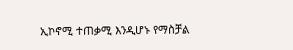ኢኮኖሚ ተጠቃሚ እንዲሆኑ የማስቻል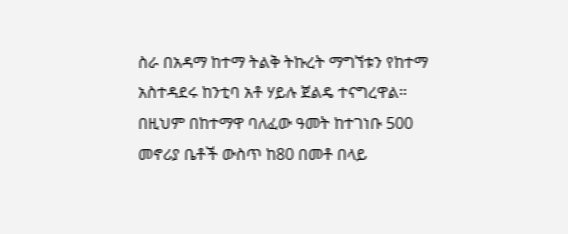ስራ በአዳማ ከተማ ትልቅ ትኩረት ማግኘቱን የከተማ አስተዳደሩ ከንቲባ አቶ ሃይሉ ጀልዴ ተናግረዋል።
በዚህም በከተማዋ ባለፈው ዓመት ከተገነቡ 500 መኖሪያ ቤቶች ውስጥ ከ80 በመቶ በላይ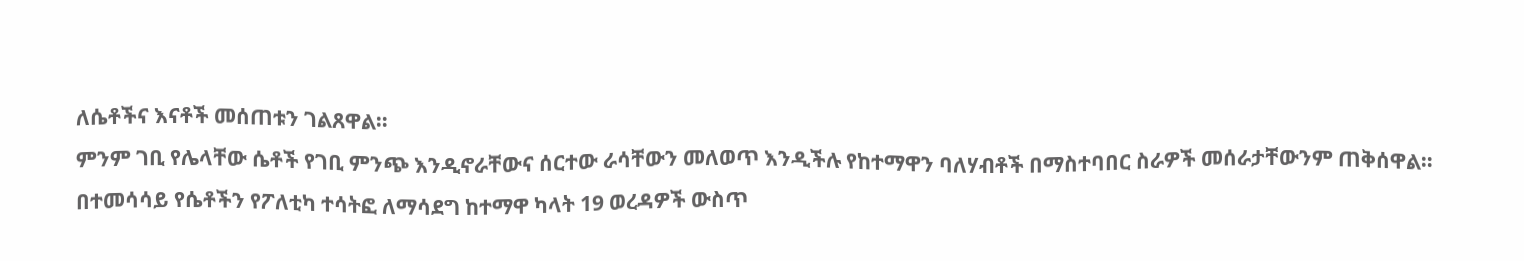ለሴቶችና እናቶች መሰጠቱን ገልጸዋል።
ምንም ገቢ የሌላቸው ሴቶች የገቢ ምንጭ እንዲኖራቸውና ሰርተው ራሳቸውን መለወጥ እንዲችሉ የከተማዋን ባለሃብቶች በማስተባበር ስራዎች መሰራታቸውንም ጠቅሰዋል።
በተመሳሳይ የሴቶችን የፖለቲካ ተሳትፎ ለማሳደግ ከተማዋ ካላት 19 ወረዳዎች ውስጥ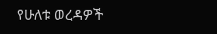የሁለቱ ወረዳዎች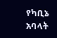የካቢኔ አባላት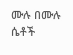ሙሉ በሙሉ ሴቶች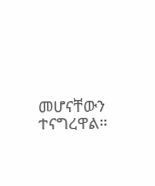መሆናቸውን ተናግረዋል።